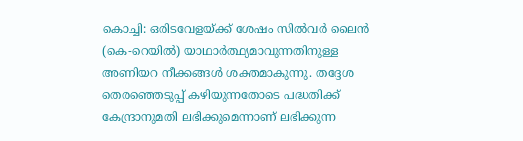കൊച്ചി: ഒരിടവേളയ്ക്ക് ശേഷം സിൽവർ ലൈൻ (കെ-റെയിൽ) യാഥാർത്ഥ്യമാവുന്നതിനുള്ള അണിയറ നീക്കങ്ങൾ ശക്തമാകുന്നു. തദ്ദേശ തെരഞ്ഞെടുപ്പ് കഴിയുന്നതോടെ പദ്ധതിക്ക് കേന്ദ്രാനുമതി ലഭിക്കുമെന്നാണ് ലഭിക്കുന്ന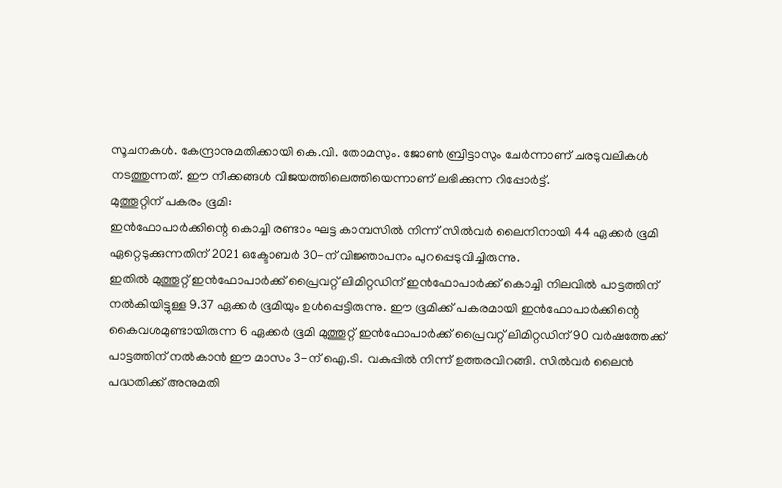സൂചനകൾ. കേന്ദ്രാനുമതിക്കായി കെ.വി. തോമസും. ജോൺ ബ്രിട്ടാസും ചേർന്നാണ് ചരടുവലികൾ നടത്തുന്നത്. ഈ നീക്കങ്ങൾ വിജയത്തിലെത്തിയെന്നാണ് ലഭിക്കുന്ന റിപ്പോർട്ട്.
മുത്തൂറ്റിന് പകരം ഭൂമി:
ഇൻഫോപാർക്കിന്റെ കൊച്ചി രണ്ടാം ഘട്ട കാമ്പസിൽ നിന്ന് സിൽവർ ലൈനിനായി 44 ഏക്കർ ഭൂമി ഏറ്റെടുക്കുന്നതിന് 2021 ഒക്ടോബർ 30-ന് വിജ്ഞാപനം പുറപ്പെടുവിച്ചിരുന്നു.
ഇതിൽ മുത്തൂറ്റ് ഇൻഫോപാർക്ക് പ്രൈവറ്റ് ലിമിറ്റഡിന് ഇൻഫോപാർക്ക് കൊച്ചി നിലവിൽ പാട്ടത്തിന് നൽകിയിട്ടുള്ള 9.37 ഏക്കർ ഭൂമിയും ഉൾപ്പെട്ടിരുന്നു. ഈ ഭൂമിക്ക് പകരമായി ഇൻഫോപാർക്കിന്റെ കൈവശമുണ്ടായിരുന്ന 6 ഏക്കർ ഭൂമി മുത്തൂറ്റ് ഇൻഫോപാർക്ക് പ്രൈവറ്റ് ലിമിറ്റഡിന് 90 വർഷത്തേക്ക് പാട്ടത്തിന് നൽകാൻ ഈ മാസം 3-ന് ഐ.ടി. വകുപ്പിൽ നിന്ന് ഉത്തരവിറങ്ങി. സിൽവർ ലൈൻ പദ്ധതിക്ക് അനുമതി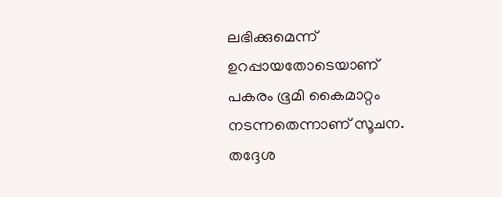ലഭിക്കുമെന്ന് ഉറപ്പായതോടെയാണ് പകരം ഭൂമി കൈമാറ്റം നടന്നതെന്നാണ് സൂചന. തദ്ദേശ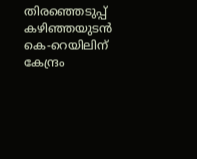തിരഞ്ഞെടുപ്പ് കഴിഞ്ഞയുടൻ കെ-റെയിലിന് കേന്ദ്രം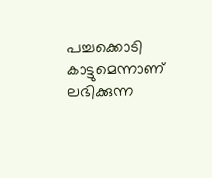പച്ചക്കൊടി കാട്ടുമെന്നാണ് ലഭിക്കുന്ന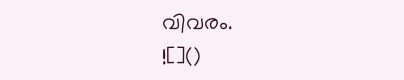വിവരം.
![]()